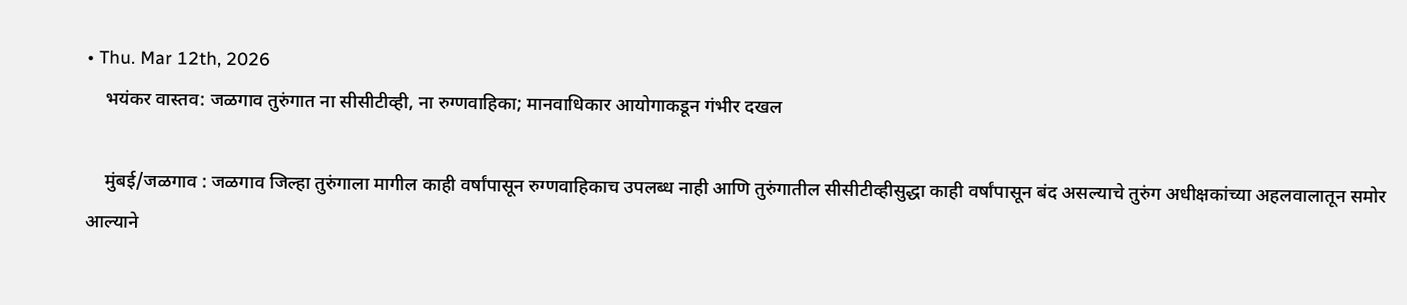• Thu. Mar 12th, 2026
    भयंकर वास्तव: जळगाव तुरुंगात ना सीसीटीव्ही, ना रुग्णवाहिका; मानवाधिकार आयोगाकडून गंभीर दखल

    मुंबई/जळगाव : जळगाव जिल्हा तुरुंगाला मागील काही वर्षांपासून रुग्णवाहिकाच उपलब्ध नाही आणि तुरुंगातील सीसीटीव्हीसुद्धा काही वर्षांपासून बंद असल्याचे तुरुंग अधीक्षकांच्या अहलवालातून समोर आल्याने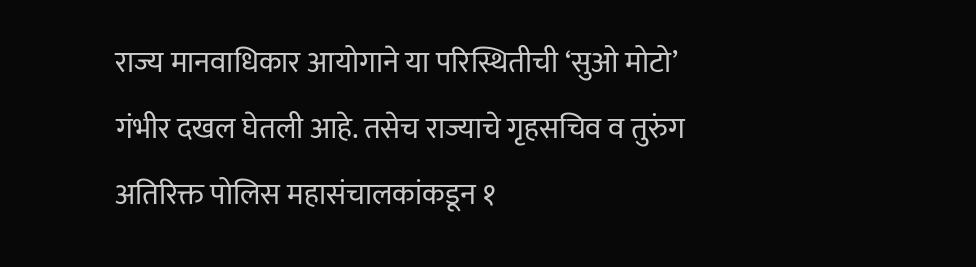राज्य मानवाधिकार आयोगाने या परिस्थितीची ‘सुओ मोटो’ गंभीर दखल घेतली आहे. तसेच राज्याचे गृहसचिव व तुरुंग अतिरिक्त पोलिस महासंचालकांकडून १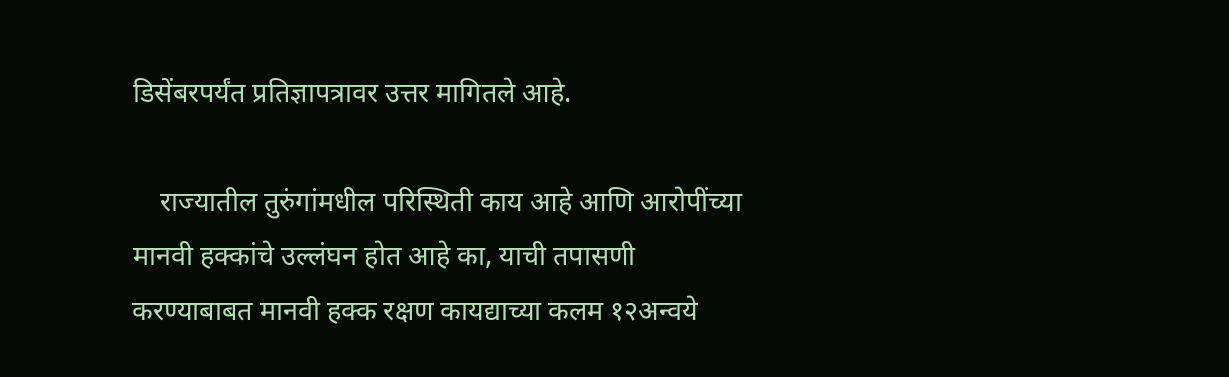डिसेंबरपर्यंत प्रतिज्ञापत्रावर उत्तर मागितले आहे.

    राज्यातील तुरुंगांमधील परिस्थिती काय आहे आणि आरोपींच्या मानवी हक्कांचे उल्लंघन होत आहे का, याची तपासणी करण्याबाबत मानवी हक्क रक्षण कायद्याच्या कलम १२अन्वये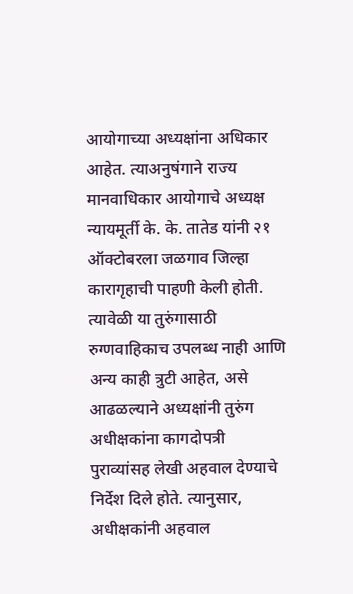आयोगाच्या अध्यक्षांना अधिकार आहेत. त्याअनुषंगाने राज्य मानवाधिकार आयोगाचे अध्यक्ष न्यायमूर्ती के. के. तातेड यांनी २१ ऑक्टोबरला जळगाव जिल्हा कारागृहाची पाहणी केली होती. त्यावेळी या तुरुंगासाठी रुग्णवाहिकाच उपलब्ध नाही आणि अन्य काही त्रुटी आहेत, असे आढळल्याने अध्यक्षांनी तुरुंग अधीक्षकांना कागदोपत्री पुराव्यांसह लेखी अहवाल देण्याचे निर्देश दिले होते. त्यानुसार, अधीक्षकांनी अहवाल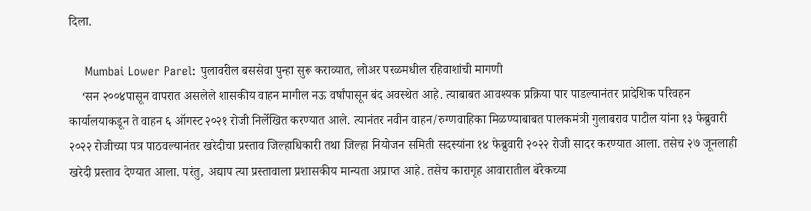दिला.

    Mumbai Lower Parel: पुलावरील बससेवा पुन्हा सुरू कराव्यात, लोअर परळमधील रहिवाशांची मागणी
    ‘सन २००४पासून वापरात असलेले शासकीय वाहन मागील नऊ वर्षांपासून बंद अवस्थेत आहे. त्याबाबत आवश्यक प्रक्रिया पार पाडल्यानंतर प्रादेशिक परिवहन कार्यालयाकडून ते वाहन ६ ऑगस्ट २०२१ रोजी निर्लेखित करण्यात आले. त्यानंतर नवीन वाहन/रुग्णवाहिका मिळण्याबाबत पालकमंत्री गुलाबराव पाटील यांना १३ फेब्रुवारी २०२२ रोजीच्या पत्र पाठवल्यानंतर खरेदीचा प्रस्ताव जिल्हाधिकारी तथा जिल्हा नियोजन समिती सदस्यांना १४ फेब्रुवारी २०२२ रोजी सादर करण्यात आला. तसेच २७ जूनलाही खरेदी प्रस्ताव देण्यात आला. परंतु, अद्याप त्या प्रस्तावाला प्रशासकीय मान्यता अप्राप्त आहे. तसेच कारागृह आवारातील बॅरेकच्या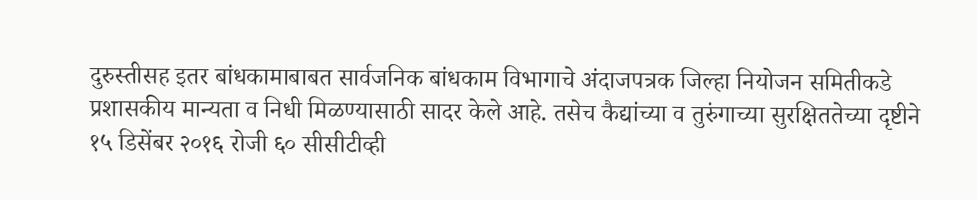दुरुस्तीसह इतर बांधकामाबाबत सार्वजनिक बांधकाम विभागाचे अंदाजपत्रक जिल्हा नियोजन समितीकडे प्रशासकीय मान्यता व निधी मिळण्यासाठी सादर केले आहे. तसेच कैद्यांच्या व तुरुंगाच्या सुरक्षिततेच्या दृष्टीने १५ डिसेंबर २०१६ रोजी ६० सीसीटीव्ही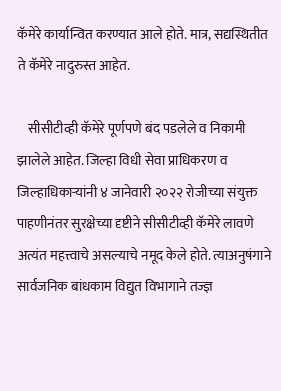कॅमेरे कार्यान्वित करण्यात आले होते. मात्र, सद्यस्थितीत ते कॅमेरे नादुरुस्त आहेत.

    सीसीटीव्ही कॅमेरे पूर्णपणे बंद पडलेले व निकामी झालेले आहेत. जिल्हा विधी सेवा प्राधिकरण व जिल्हाधिकाऱ्यांनी ४ जानेवारी २०२२ रोजीच्या संयुक्त पाहणीनंतर सुरक्षेच्या दृष्टीने सीसीटीव्ही कॅमेरे लावणे अत्यंत महत्त्वाचे असल्याचे नमूद केले होते. त्याअनुषंगाने सार्वजनिक बांधकाम विद्युत विभागाने तज्ज्ञ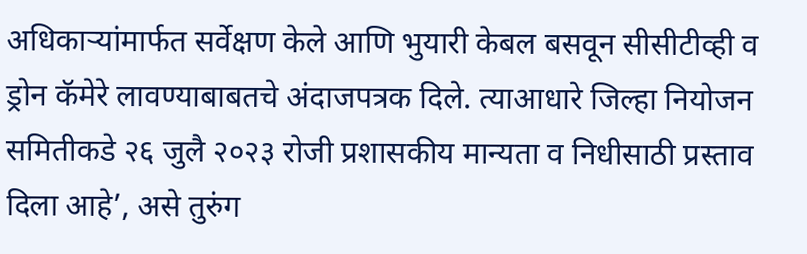अधिकाऱ्यांमार्फत सर्वेक्षण केले आणि भुयारी केबल बसवून सीसीटीव्ही व ड्रोन कॅमेरे लावण्याबाबतचे अंदाजपत्रक दिले. त्याआधारे जिल्हा नियोजन समितीकडे २६ जुलै २०२३ रोजी प्रशासकीय मान्यता व निधीसाठी प्रस्ताव दिला आहे’, असे तुरुंग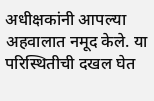अधीक्षकांनी आपल्या अहवालात नमूद केले. या परिस्थितीची दखल घेत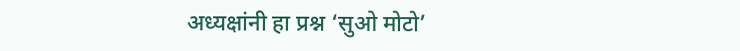अध्यक्षांनी हा प्रश्न ‘सुओ मोटो’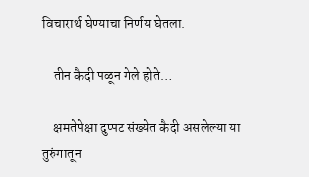विचारार्थ घेण्याचा निर्णय घेतला.

    तीन कैदी पळून गेले होते…

    क्षमतेपेक्षा दुप्पट संख्येत कैदी असलेल्या या तुरुंगातून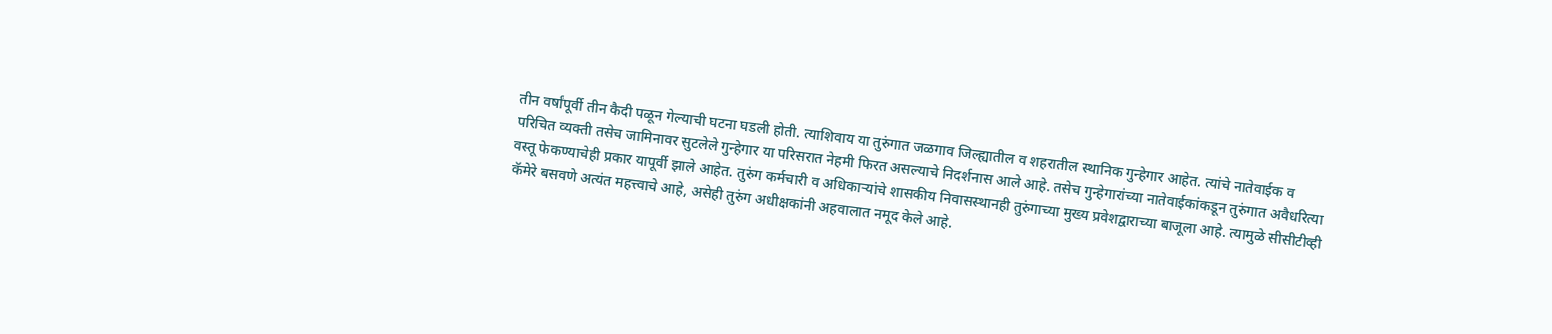तीन वर्षांपूर्वी तीन कैदी पळून गेल्याची घटना घडली होती. त्याशिवाय या तुरुंगात जळगाव जिल्ह्यातील व शहरातील स्थानिक गुन्हेगार आहेत. त्यांचे नातेवाईक व परिचित व्यक्ती तसेच जामिनावर सुटलेले गुन्हेगार या परिसरात नेहमी फिरत असल्याचे निदर्शनास आले आहे. तसेच गुन्हेगारांच्या नातेवाईकांकडून तुरुंगात अवैधरित्या वस्तू फेकण्याचेही प्रकार यापूर्वी झाले आहेत. तुरुंग कर्मचारी व अधिकाऱ्यांचे शासकीय निवासस्थानही तुरुंगाच्या मुख्य प्रवेशद्वाराच्या बाजूला आहे. त्यामुळे सीसीटीव्ही कॅमेरे बसवणे अत्यंत महत्त्वाचे आहे, असेही तुरुंग अधीक्षकांनी अहवालात नमूद केले आहे.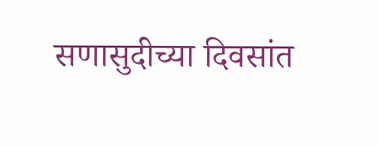सणासुदीच्या दिवसांत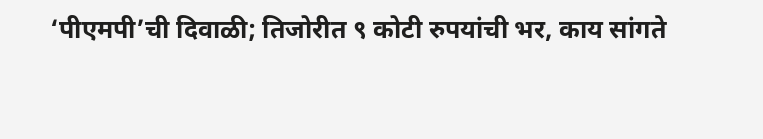‘पीएमपी’ची दिवाळी; तिजोरीत ९ कोटी रुपयांची भर, काय सांगते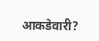आकडेवारी?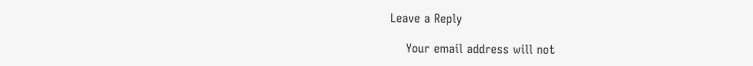Leave a Reply

    Your email address will not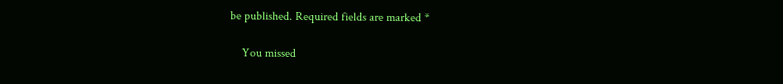be published. Required fields are marked *

    You missed